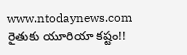www.ntodaynews.com
రైతుకు యూరియా కష్టం!!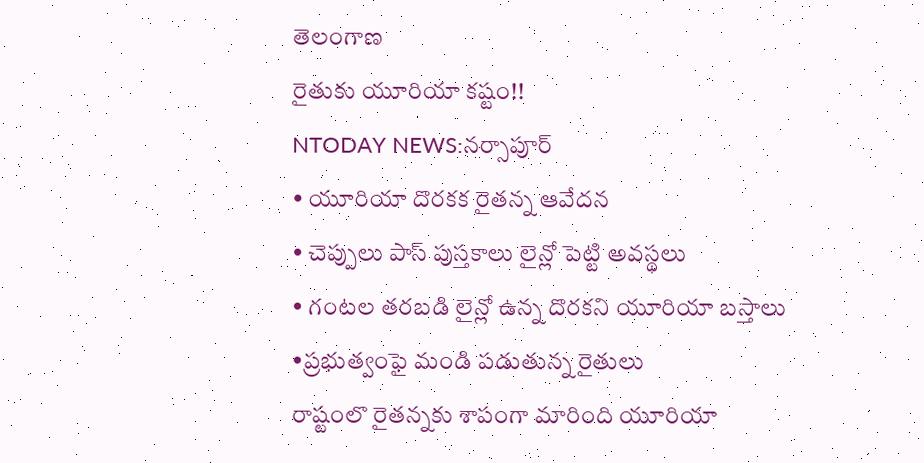తెలంగాణ
రైతుకు యూరియా కష్టం!!
NTODAY NEWS:నర్సాపూర్
• యూరియా దొరకక రైతన్న ఆవేదన
• చెప్పులు పాస్ పుస్తకాలు లైన్లో పెట్టి అవస్థలు
• గంటల తరబడి లైన్లో ఉన్న దొరకని యూరియా బస్తాలు
•ప్రభుత్వంఫై మండి పడుతున్న రైతులు
రాష్టంలొ రైతన్నకు శాపంగా మారింది యూరియా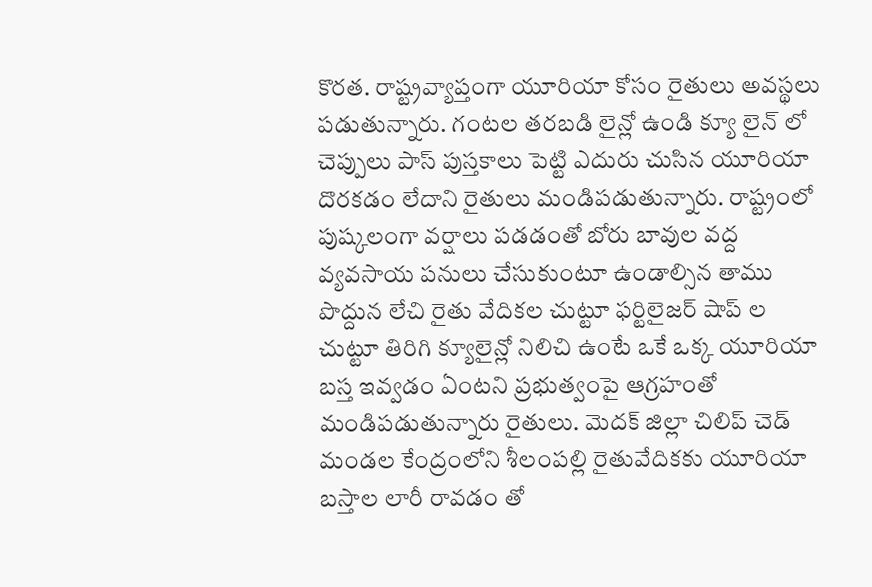కొరత. రాష్ట్రవ్యాప్తంగా యూరియా కోసం రైతులు అవస్థలు పడుతున్నారు. గంటల తరబడి లైన్లో ఉండి క్యూ లైన్ లో చెప్పులు పాస్ పుస్తకాలు పెట్టి ఎదురు చుసిన యూరియా దొరకడం లేదాని రైతులు మండిపడుతున్నారు. రాష్ట్రంలో పుష్కలంగా వర్షాలు పడడంతో బోరు బావుల వద్ద వ్యవసాయ పనులు చేసుకుంటూ ఉండాల్సిన తాము పొద్దున లేచి రైతు వేదికల చుట్టూ ఫర్టిలైజర్ షాప్ ల చుట్టూ తిరిగి క్యూలైన్లో నిలిచి ఉంటే ఒకే ఒక్క యూరియా బస్త ఇవ్వడం ఏంటని ప్రభుత్వంపై ఆగ్రహంతో మండిపడుతున్నారు రైతులు. మెదక్ జిల్లా చిలిప్ చెడ్ మండల కేంద్రంలోని శీలంపల్లి రైతువేదికకు యూరియా బస్తాల లారీ రావడం తో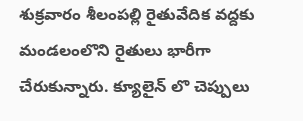శుక్రవారం శీలంపల్లి రైతువేదిక వద్దకు మండలంలొని రైతులు భారీగా చేరుకున్నారు. క్యూలైన్ లొ చెప్పులు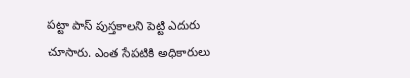పట్టా పాస్ పుస్తకాలని పెట్టి ఎదురు చూసారు. ఎంత సేపటికి అధికారులు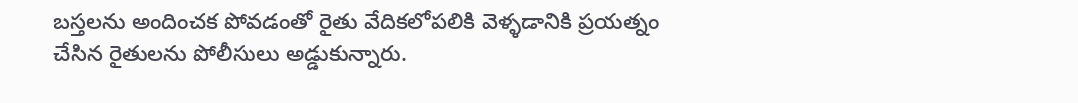బస్తలను అందించక పోవడంతో రైతు వేదికలోపలికి వెళ్ళడానికి ప్రయత్నం చేసిన రైతులను పోలీసులు అడ్డుకున్నారు.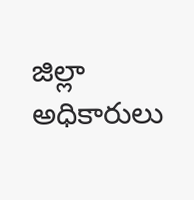జిల్లా అధికారులు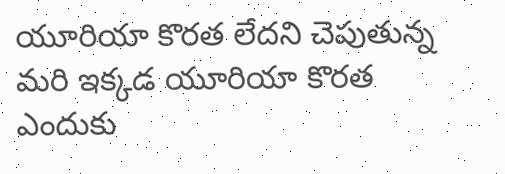యూరియా కొరత లేదని చెపుతున్న మరి ఇక్కడ యూరియా కొరత ఎందుకు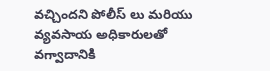వచ్చిందని పోలీస్ లు మరియు వ్యవసాయ అధికారులతో వగ్వాదానికి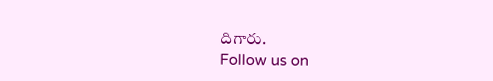దిగారు.
Follow us on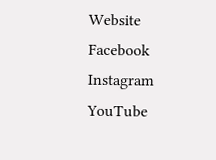Website
Facebook
Instagram
YouTube